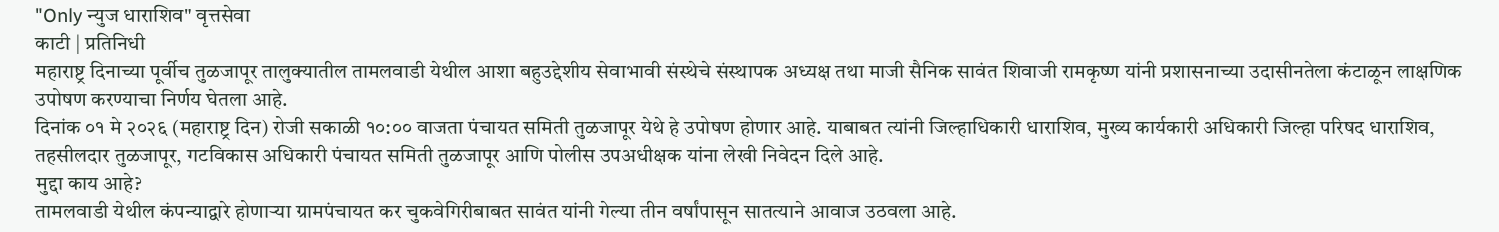"Only न्युज धाराशिव" वृत्तसेवा
काटी | प्रतिनिधी
महाराष्ट्र दिनाच्या पूर्वीच तुळजापूर तालुक्यातील तामलवाडी येथील आशा बहुउद्देशीय सेवाभावी संस्थेचे संस्थापक अध्यक्ष तथा माजी सैनिक सावंत शिवाजी रामकृष्ण यांनी प्रशासनाच्या उदासीनतेला कंटाळून लाक्षणिक उपोषण करण्याचा निर्णय घेतला आहे.
दिनांक ०१ मे २०२६ (महाराष्ट्र दिन) रोजी सकाळी १०:०० वाजता पंचायत समिती तुळजापूर येथे हे उपोषण होणार आहे. याबाबत त्यांनी जिल्हाधिकारी धाराशिव, मुख्य कार्यकारी अधिकारी जिल्हा परिषद धाराशिव, तहसीलदार तुळजापूर, गटविकास अधिकारी पंचायत समिती तुळजापूर आणि पोलीस उपअधीक्षक यांना लेखी निवेदन दिले आहे.
मुद्दा काय आहे?
तामलवाडी येथील कंपन्याद्वारे होणाऱ्या ग्रामपंचायत कर चुकवेगिरीबाबत सावंत यांनी गेल्या तीन वर्षांपासून सातत्याने आवाज उठवला आहे.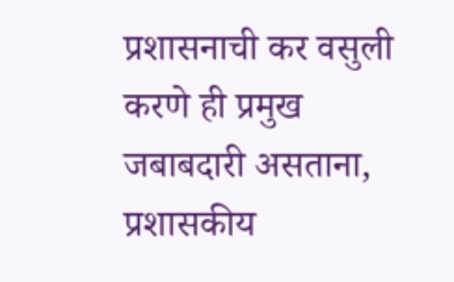प्रशासनाची कर वसुली करणे ही प्रमुख जबाबदारी असताना, प्रशासकीय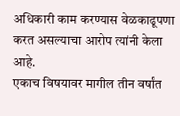अधिकारी काम करण्यास वेळकाढूपणा करत असल्याचा आरोप त्यांनी केला आहे.
एकाच विषयावर मागील तीन वर्षांत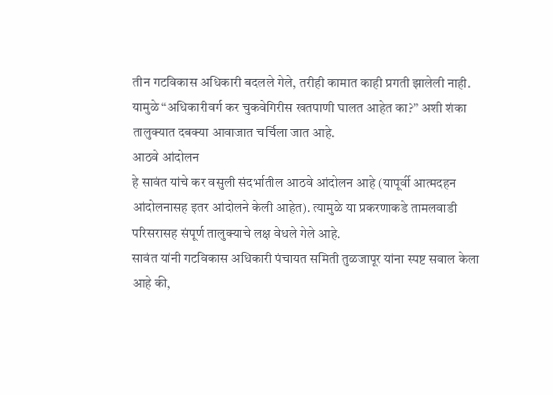तीन गटविकास अधिकारी बदलले गेले, तरीही कामात काही प्रगती झालेली नाही. यामुळे “अधिकारीवर्ग कर चुकवेगिरीस खतपाणी घालत आहेत का?” अशी शंका तालुक्यात दबक्या आवाजात चर्चिला जात आहे.
आठवे आंदोलन
हे सावंत यांचे कर वसुली संदर्भातील आठवे आंदोलन आहे (यापूर्वी आत्मदहन आंदोलनासह इतर आंदोलने केली आहेत). त्यामुळे या प्रकरणाकडे तामलवाडी परिसरासह संपूर्ण तालुक्याचे लक्ष वेधले गेले आहे.
सावंत यांनी गटविकास अधिकारी पंचायत समिती तुळजापूर यांना स्पष्ट सवाल केला आहे की,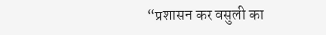“प्रशासन कर वसुली का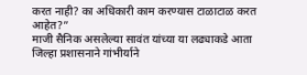करत नाही? का अधिकारी काम करण्यास टाळाटाळ करत आहेत?”
माजी सैनिक असलेल्या सावंत यांच्या या लढ्याकडे आता जिल्हा प्रशासनाने गांभीर्याने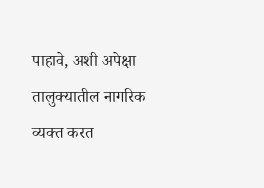पाहावे, अशी अपेक्षा तालुक्यातील नागरिक व्यक्त करत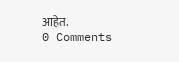आहेत.
0 Comments